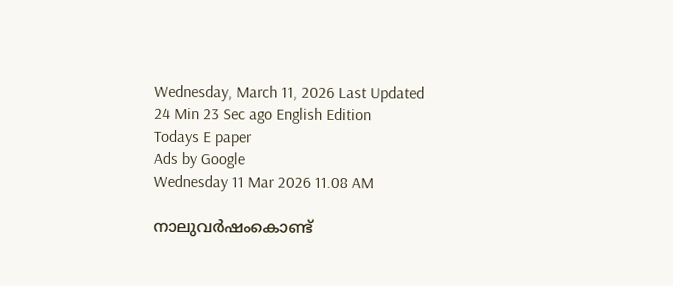Wednesday, March 11, 2026 Last Updated 24 Min 23 Sec ago English Edition
Todays E paper
Ads by Google
Wednesday 11 Mar 2026 11.08 AM

നാലുവര്‍ഷംകൊണ്ട്‌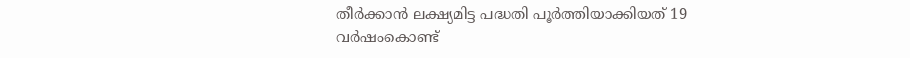തീര്‍ക്കാന്‍ ലക്ഷ്യമിട്ട പദ്ധതി പൂര്‍ത്തിയാക്കിയത്‌ 19 വര്‍ഷംകൊണ്ട്‌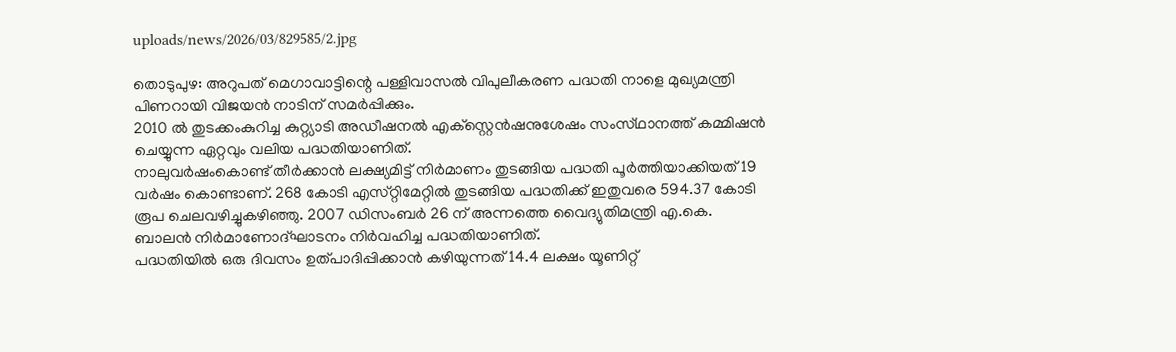uploads/news/2026/03/829585/2.jpg

തൊടുപുഴ: അറുപത്‌ മെഗാവാട്ടിന്റെ പള്ളിവാസല്‍ വിപുലീകരണ പദ്ധതി നാളെ മുഖ്യമന്ത്രി പിണറായി വിജയന്‍ നാടിന്‌ സമര്‍പ്പിക്കും.
2010 ല്‍ തുടക്കംകുറിച്ച കുറ്റ്യാടി അഡീഷനല്‍ എക്‌സ്റ്റെന്‍ഷനുശേഷം സംസ്‌ഥാനത്ത്‌ കമ്മിഷന്‍ ചെയ്യുന്ന ഏറ്റവും വലിയ പദ്ധതിയാണിത്‌.
നാലുവര്‍ഷംകൊണ്ട്‌ തീര്‍ക്കാന്‍ ലക്ഷ്യമിട്ട്‌ നിര്‍മാണം തുടങ്ങിയ പദ്ധതി പൂര്‍ത്തിയാക്കിയത്‌ 19 വര്‍ഷം കൊണ്ടാണ്‌. 268 കോടി എസ്‌റ്റിമേറ്റില്‍ തുടങ്ങിയ പദ്ധതിക്ക്‌ ഇതുവരെ 594.37 കോടി രൂപ ചെലവഴിച്ചുകഴിഞ്ഞു. 2007 ഡിസംബര്‍ 26 ന്‌ അന്നത്തെ വൈദ്യുതിമന്ത്രി എ.കെ. ബാലന്‍ നിര്‍മാണോദ്‌ഘാടനം നിര്‍വഹിച്ച പദ്ധതിയാണിത്‌.
പദ്ധതിയില്‍ ഒരു ദിവസം ഉത്‌പാദിപ്പിക്കാന്‍ കഴിയുന്നത്‌ 14.4 ലക്ഷം യൂണിറ്റ്‌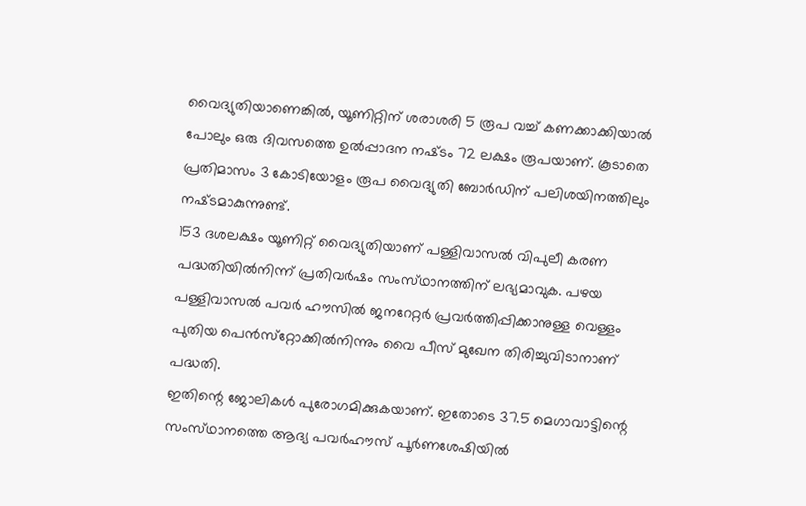വൈദ്യുതിയാണെങ്കില്‍, യൂണിറ്റിന്‌ ശരാശരി 5 രൂപ വച്ച്‌ കണക്കാക്കിയാല്‍ പോലും ഒരു ദിവസത്തെ ഉല്‍പ്പാദന നഷ്‌ടം 72 ലക്ഷം രൂപയാണ്‌. കൂടാതെ പ്രതിമാസം 3 കോടിയോളം രൂപ വൈദ്യുതി ബോര്‍ഡിന്‌ പലിശയിനത്തിലും നഷ്‌ടമാകുന്നുണ്ട്‌.
153 ദശലക്ഷം യൂണിറ്റ്‌ വൈദ്യുതിയാണ്‌ പള്ളിവാസല്‍ വിപുലീ കരണ പദ്ധതിയില്‍നിന്ന്‌ പ്രതിവര്‍ഷം സംസ്‌ഥാനത്തിന്‌ ലഭ്യമാവുക. പഴയ പള്ളിവാസല്‍ പവര്‍ ഹൗസില്‍ ജനറേറ്റര്‍ പ്രവര്‍ത്തിപ്പിക്കാനുള്ള വെള്ളം പുതിയ പെന്‍സ്‌റ്റോക്കില്‍നിന്നും വൈ പീസ്‌ മുഖേന തിരിച്ചുവിടാനാണ്‌ പദ്ധതി.
ഇതിന്റെ ജോലികള്‍ പുരോഗമിക്കുകയാണ്‌. ഇതോടെ 37.5 മെഗാവാട്ടിന്റെ സംസ്‌ഥാനത്തെ ആദ്യ പവര്‍ഹൗസ്‌ പൂര്‍ണശേഷിയില്‍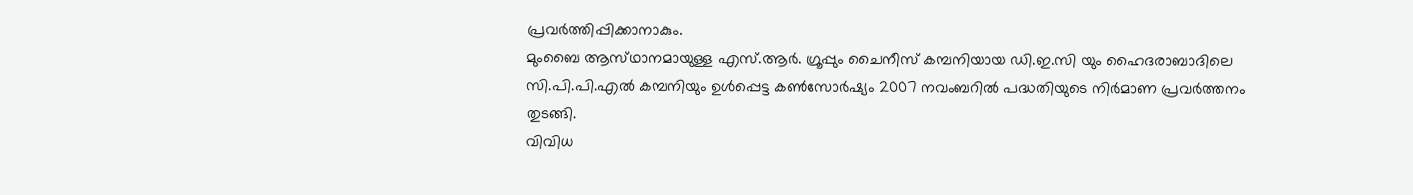പ്രവര്‍ത്തിപ്പിക്കാനാകും.
മുംബൈ ആസ്‌ഥാനമായുള്ള എസ്‌.ആര്‍. ഗ്രൂപ്പും ചൈനീസ്‌ കമ്പനിയായ ഡി.ഇ.സി യും ഹൈദരാബാദിലെ സി.പി.പി.എല്‍ കമ്പനിയും ഉള്‍പ്പെട്ട കണ്‍സോര്‍ഷ്യം 2007 നവംബറില്‍ പദ്ധതിയുടെ നിര്‍മാണ പ്രവര്‍ത്തനം തുടങ്ങി.
വിവിധ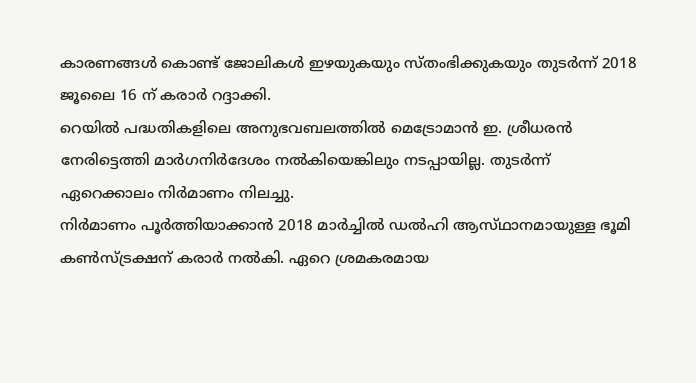കാരണങ്ങള്‍ കൊണ്ട്‌ ജോലികള്‍ ഇഴയുകയും സ്‌തംഭിക്കുകയും തുടര്‍ന്ന്‌ 2018 ജൂലൈ 16 ന്‌ കരാര്‍ റദ്ദാക്കി.
റെയില്‍ പദ്ധതികളിലെ അനുഭവബലത്തില്‍ മെട്രോമാന്‍ ഇ. ശ്രീധരന്‍ നേരിട്ടെത്തി മാര്‍ഗനിര്‍ദേശം നല്‍കിയെങ്കിലും നടപ്പായില്ല. തുടര്‍ന്ന്‌ ഏറെക്കാലം നിര്‍മാണം നിലച്ചു.
നിര്‍മാണം പൂര്‍ത്തിയാക്കാന്‍ 2018 മാര്‍ച്ചില്‍ ഡല്‍ഹി ആസ്‌ഥാനമായുള്ള ഭൂമി കണ്‍സ്‌ട്രക്ഷന്‌ കരാര്‍ നല്‍കി. ഏറെ ശ്രമകരമായ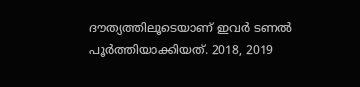ദൗത്യത്തിലൂടെയാണ്‌ ഇവര്‍ ടണല്‍ പൂര്‍ത്തിയാക്കിയത്‌. 2018, 2019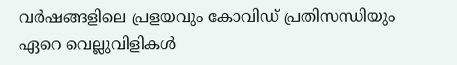വര്‍ഷങ്ങളിലെ പ്രളയവും കോവിഡ്‌ പ്രതിസന്ധിയും ഏറെ വെല്ലുവിളികള്‍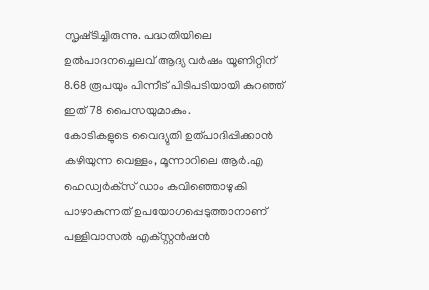സൃഷ്‌ടിച്ചിരുന്നു. പദ്ധതിയിലെ ഉല്‍പാദനച്ചെലവ്‌ ആദ്യ വര്‍ഷം യൂണിറ്റിന്‌ 8.68 രൂപയും പിന്നീട്‌ പിടിപടിയായി കുറഞ്ഞ്‌ ഇത്‌ 78 പൈസയുമാകും.
കോടികളുടെ വൈദ്യുതി ഉത്‌പാദിപ്പിക്കാന്‍ കഴിയുന്ന വെള്ളം, മൂന്നാറിലെ ആര്‍.എ ഹെഡ്വര്‍ക്‌സ് ഡാം കവിഞ്ഞൊഴുകി പാഴാകുന്നത്‌ ഉപയോഗപ്പെടുത്താനാണ്‌ പള്ളിവാസല്‍ എക്‌സ്റ്റന്‍ഷന്‍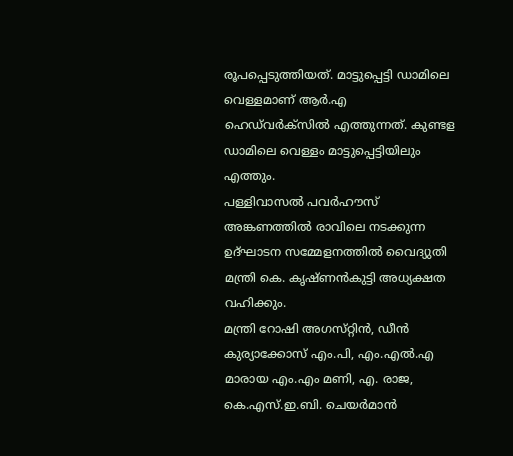രൂപപ്പെടുത്തിയത്‌. മാട്ടുപ്പെട്ടി ഡാമിലെ വെള്ളമാണ്‌ ആര്‍.എ ഹെഡ്‌വര്‍ക്‌സില്‍ എത്തുന്നത്‌. കുണ്ടള ഡാമിലെ വെള്ളം മാട്ടുപ്പെട്ടിയിലും എത്തും.
പള്ളിവാസല്‍ പവര്‍ഹൗസ്‌ അങ്കണത്തില്‍ രാവിലെ നടക്കുന്ന ഉദ്‌ഘാടന സമ്മേളനത്തില്‍ വൈദ്യുതി മന്ത്രി കെ. കൃഷ്‌ണന്‍കുട്ടി അധ്യക്ഷത വഹിക്കും.
മന്ത്രി റോഷി അഗസ്‌റ്റിന്‍, ഡീന്‍ കുര്യാക്കോസ്‌ എം.പി, എം.എല്‍.എ മാരായ എം.എം മണി, എ. രാജ, കെ.എസ്‌.ഇ.ബി. ചെയര്‍മാന്‍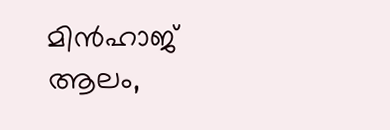മിന്‍ഹാജ്‌ ആലം,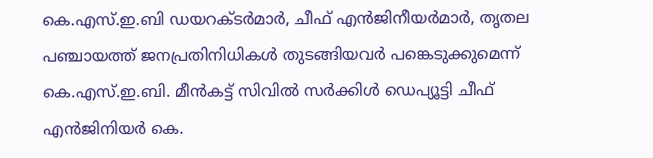കെ.എസ്‌.ഇ.ബി ഡയറക്‌ടര്‍മാര്‍, ചീഫ്‌ എന്‍ജിനീയര്‍മാര്‍, തൃതല പഞ്ചായത്ത്‌ ജനപ്രതിനിധികള്‍ തുടങ്ങിയവര്‍ പങ്കെടുക്കുമെന്ന്‌ കെ.എസ്‌.ഇ.ബി. മീന്‍കട്ട്‌ സിവില്‍ സര്‍ക്കിള്‍ ഡെപ്യൂട്ടി ചീഫ്‌ എന്‍ജിനിയര്‍ കെ.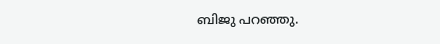ബിജു പറഞ്ഞു.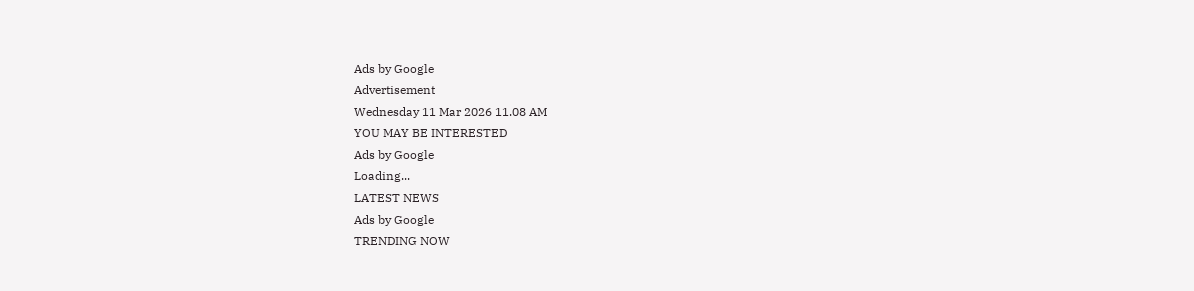Ads by Google
Advertisement
Wednesday 11 Mar 2026 11.08 AM
YOU MAY BE INTERESTED
Ads by Google
Loading...
LATEST NEWS
Ads by Google
TRENDING NOW